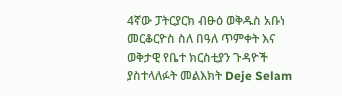4ኛው ፓትርያርክ ብፁዕ ወቅዱስ አቡነ መርቆርዮስ ስለ በዓለ ጥምቀት እና ወቅታዊ የቤተ ክርስቲያን ጉዳዮች ያስተላለፉት መልእክት Deje Selam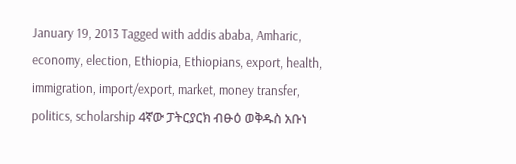January 19, 2013 Tagged with addis ababa, Amharic, economy, election, Ethiopia, Ethiopians, export, health, immigration, import/export, market, money transfer, politics, scholarship 4ኛው ፓትርያርክ ብፁዕ ወቅዱስ አቡነ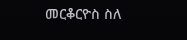መርቆርዮስ ስለ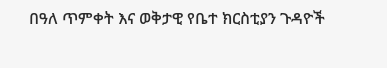በዓለ ጥምቀት እና ወቅታዊ የቤተ ክርስቲያን ጉዳዮች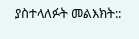ያስተላለፉት መልእክት::